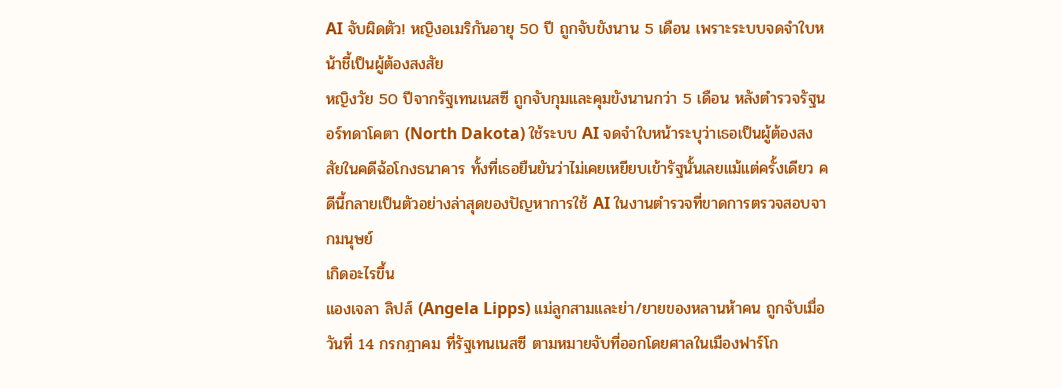AI จับผิดตัว! หญิงอเมริกันอายุ 50 ปี ถูกจับขังนาน 5 เดือน เพราะระบบจดจำใบหน้าชี้เป็นผู้ต้องสงสัย
หญิงวัย 50 ปีจากรัฐเทนเนสซี ถูกจับกุมและคุมขังนานกว่า 5 เดือน หลังตำรวจรัฐนอร์ทดาโคตา (North Dakota) ใช้ระบบ AI จดจำใบหน้าระบุว่าเธอเป็นผู้ต้องสงสัยในคดีฉ้อโกงธนาคาร ทั้งที่เธอยืนยันว่าไม่เคยเหยียบเข้ารัฐนั้นเลยแม้แต่ครั้งเดียว คดีนี้กลายเป็นตัวอย่างล่าสุดของปัญหาการใช้ AI ในงานตำรวจที่ขาดการตรวจสอบจากมนุษย์
เกิดอะไรขึ้น
แองเจลา ลิปส์ (Angela Lipps) แม่ลูกสามและย่า/ยายของหลานห้าคน ถูกจับเมื่อวันที่ 14 กรกฎาคม ที่รัฐเทนเนสซี ตามหมายจับที่ออกโดยศาลในเมืองฟาร์โก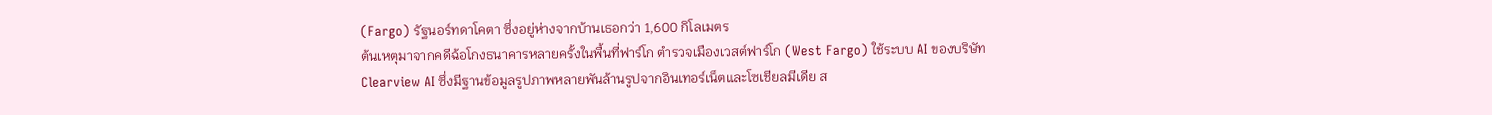(Fargo) รัฐนอร์ทดาโคตา ซึ่งอยู่ห่างจากบ้านเธอกว่า 1,600 กิโลเมตร
ต้นเหตุมาจากคดีฉ้อโกงธนาคารหลายครั้งในพื้นที่ฟาร์โก ตำรวจเมืองเวสต์ฟาร์โก (West Fargo) ใช้ระบบ AI ของบริษัท Clearview AI ซึ่งมีฐานข้อมูลรูปภาพหลายพันล้านรูปจากอินเทอร์เน็ตและโซเชียลมีเดีย ส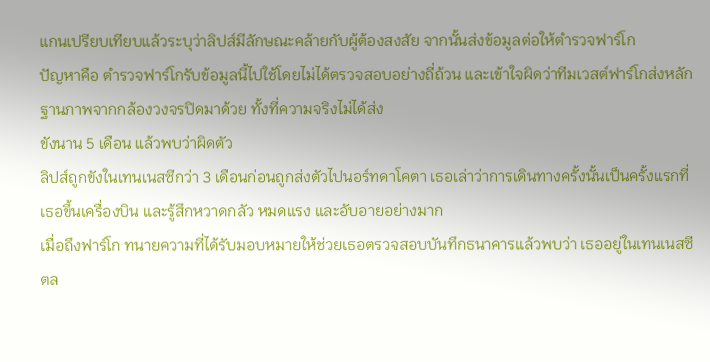แกนเปรียบเทียบแล้วระบุว่าลิปส์มีลักษณะคล้ายกับผู้ต้องสงสัย จากนั้นส่งข้อมูลต่อให้ตำรวจฟาร์โก
ปัญหาคือ ตำรวจฟาร์โกรับข้อมูลนี้ไปใช้โดยไม่ได้ตรวจสอบอย่างถี่ถ้วน และเข้าใจผิดว่าทีมเวสต์ฟาร์โกส่งหลักฐานภาพจากกล้องวงจรปิดมาด้วย ทั้งที่ความจริงไม่ได้ส่ง
ขังนาน 5 เดือน แล้วพบว่าผิดตัว
ลิปส์ถูกขังในเทนเนสซีกว่า 3 เดือนก่อนถูกส่งตัวไปนอร์ทดาโคตา เธอเล่าว่าการเดินทางครั้งนั้นเป็นครั้งแรกที่เธอขึ้นเครื่องบิน และรู้สึกหวาดกลัว หมดแรง และอับอายอย่างมาก
เมื่อถึงฟาร์โก ทนายความที่ได้รับมอบหมายให้ช่วยเธอตรวจสอบบันทึกธนาคารแล้วพบว่า เธออยู่ในเทนเนสซีตล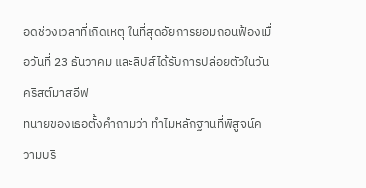อดช่วงเวลาที่เกิดเหตุ ในที่สุดอัยการยอมถอนฟ้องเมื่อวันที่ 23 ธันวาคม และลิปส์ได้รับการปล่อยตัวในวันคริสต์มาสอีฟ
ทนายของเธอตั้งคำถามว่า ทำไมหลักฐานที่พิสูจน์ความบริ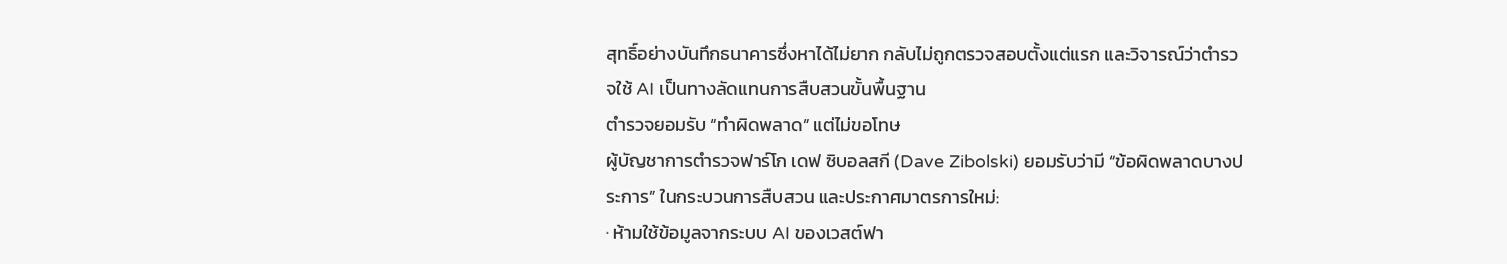สุทธิ์อย่างบันทึกธนาคารซึ่งหาได้ไม่ยาก กลับไม่ถูกตรวจสอบตั้งแต่แรก และวิจารณ์ว่าตำรวจใช้ AI เป็นทางลัดแทนการสืบสวนขั้นพื้นฐาน
ตำรวจยอมรับ “ทำผิดพลาด” แต่ไม่ขอโทษ
ผู้บัญชาการตำรวจฟาร์โก เดฟ ซิบอลสกี (Dave Zibolski) ยอมรับว่ามี “ข้อผิดพลาดบางประการ” ในกระบวนการสืบสวน และประกาศมาตรการใหม่:
∙ ห้ามใช้ข้อมูลจากระบบ AI ของเวสต์ฟา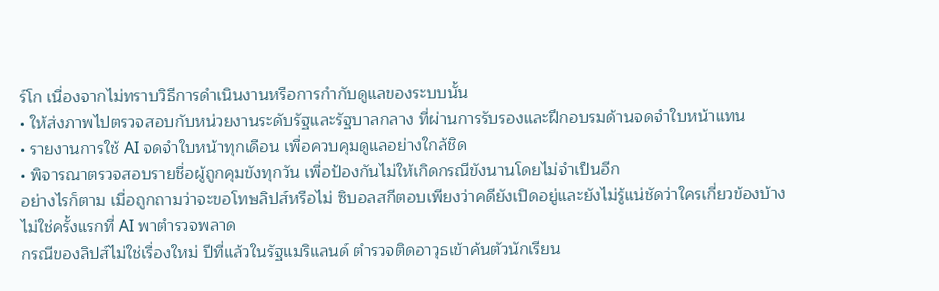ร์โก เนื่องจากไม่ทราบวิธีการดำเนินงานหรือการกำกับดูแลของระบบนั้น
∙ ให้ส่งภาพไปตรวจสอบกับหน่วยงานระดับรัฐและรัฐบาลกลาง ที่ผ่านการรับรองและฝึกอบรมด้านจดจำใบหน้าแทน
∙ รายงานการใช้ AI จดจำใบหน้าทุกเดือน เพื่อควบคุมดูแลอย่างใกล้ชิด
∙ พิจารณาตรวจสอบรายชื่อผู้ถูกคุมขังทุกวัน เพื่อป้องกันไม่ให้เกิดกรณีขังนานโดยไม่จำเป็นอีก
อย่างไรก็ตาม เมื่อถูกถามว่าจะขอโทษลิปส์หรือไม่ ซิบอลสกีตอบเพียงว่าคดียังเปิดอยู่และยังไม่รู้แน่ชัดว่าใครเกี่ยวข้องบ้าง
ไม่ใช่ครั้งแรกที่ AI พาตำรวจพลาด
กรณีของลิปส์ไม่ใช่เรื่องใหม่ ปีที่แล้วในรัฐแมริแลนด์ ตำรวจติดอาวุธเข้าค้นตัวนักเรียน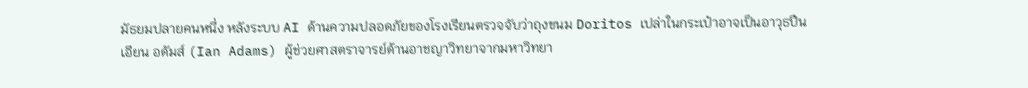มัธยมปลายคนหนึ่ง หลังระบบ AI ด้านความปลอดภัยของโรงเรียนตรวจจับว่าถุงขนม Doritos เปล่าในกระเป๋าอาจเป็นอาวุธปืน
เอียน อดัมส์ (Ian Adams) ผู้ช่วยศาสตราจารย์ด้านอาชญาวิทยาจากมหาวิทยา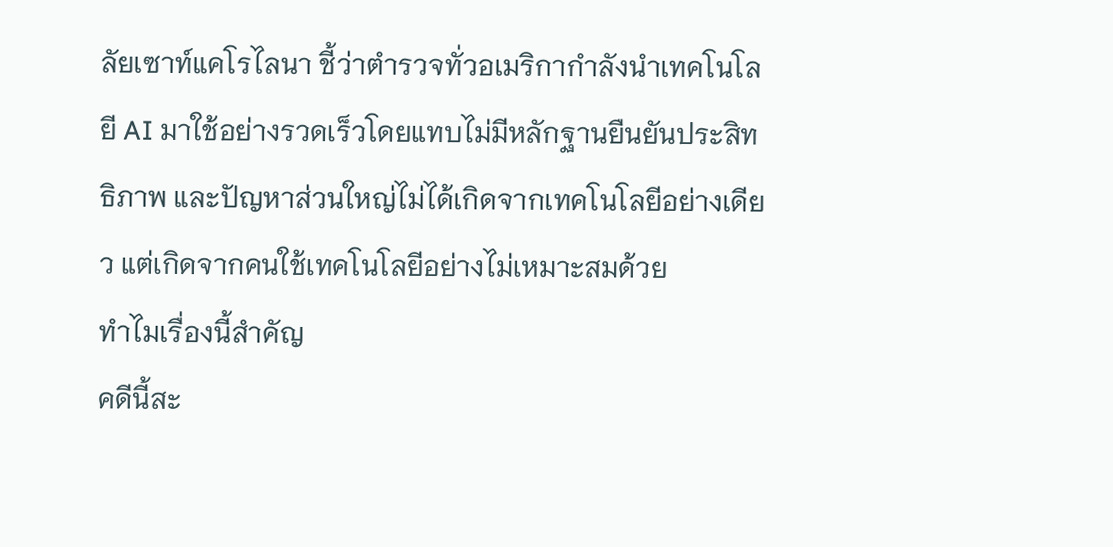ลัยเซาท์แคโรไลนา ชี้ว่าตำรวจทั่วอเมริกากำลังนำเทคโนโลยี AI มาใช้อย่างรวดเร็วโดยแทบไม่มีหลักฐานยืนยันประสิทธิภาพ และปัญหาส่วนใหญ่ไม่ได้เกิดจากเทคโนโลยีอย่างเดียว แต่เกิดจากคนใช้เทคโนโลยีอย่างไม่เหมาะสมด้วย
ทำไมเรื่องนี้สำคัญ
คดีนี้สะ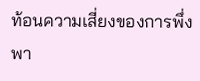ท้อนความเสี่ยงของการพึ่งพา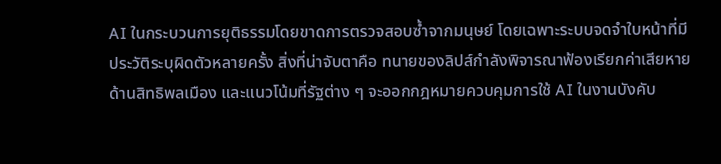AI ในกระบวนการยุติธรรมโดยขาดการตรวจสอบซ้ำจากมนุษย์ โดยเฉพาะระบบจดจำใบหน้าที่มีประวัติระบุผิดตัวหลายครั้ง สิ่งที่น่าจับตาคือ ทนายของลิปส์กำลังพิจารณาฟ้องเรียกค่าเสียหายด้านสิทธิพลเมือง และแนวโน้มที่รัฐต่าง ๆ จะออกกฎหมายควบคุมการใช้ AI ในงานบังคับ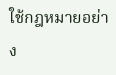ใช้กฎหมายอย่าง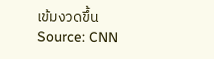เข้มงวดขึ้น
Source: CNN